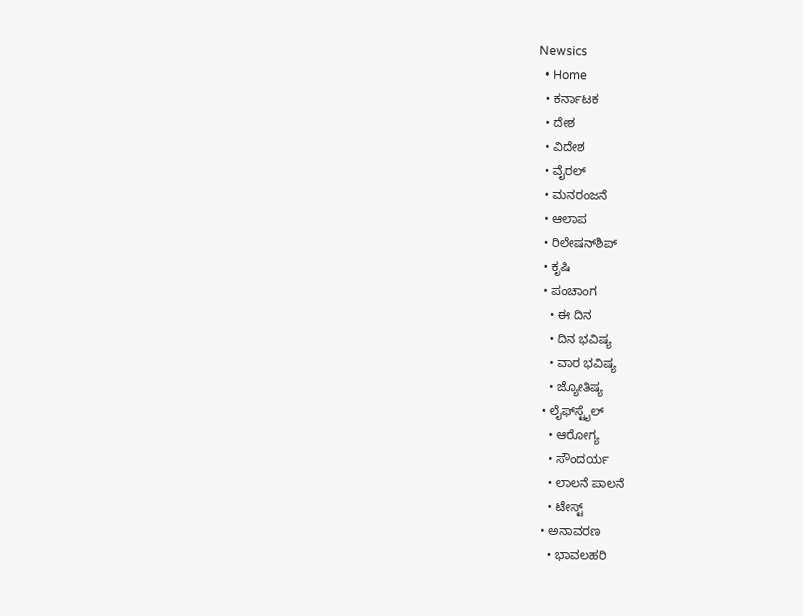Newsics
  • Home
  • ಕರ್ನಾಟಕ
  • ದೇಶ
  • ವಿದೇಶ
  • ವೈರಲ್
  • ಮನರಂಜನೆ
  • ಆಲಾಪ
  • ರಿಲೇಷನ್‌ಶಿಪ್
  • ಕೃಷಿ
  • ಪಂಚಾಂಗ
    • ಈ ದಿನ
    • ದಿನ ಭವಿಷ್ಯ
    • ವಾರ ಭವಿಷ್ಯ
    • ಜ್ಯೋತಿಷ್ಯ
  • ಲೈಫ್‌ಸ್ಟೈಲ್
    • ಆರೋಗ್ಯ
    • ಸೌಂದರ್ಯ
    • ಲಾಲನೆ ಪಾಲನೆ
    • ಟೇಸ್ಟ್
  • ಅನಾವರಣ
    • ಭಾವಲಹರಿ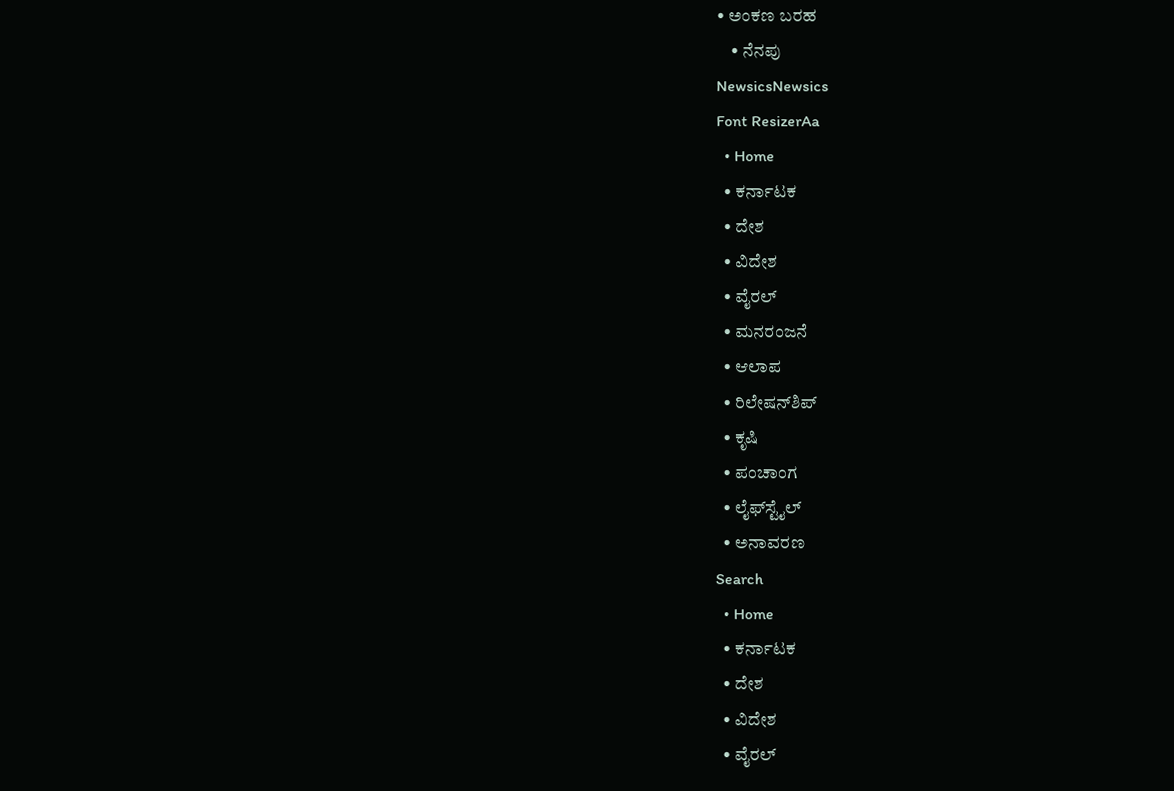• ಅಂಕಣ ಬರಹ
    • ನೆನಪು
NewsicsNewsics
Font ResizerAa
  • Home
  • ಕರ್ನಾಟಕ
  • ದೇಶ
  • ವಿದೇಶ
  • ವೈರಲ್
  • ಮನರಂಜನೆ
  • ಆಲಾಪ
  • ರಿಲೇಷನ್‌ಶಿಪ್
  • ಕೃಷಿ
  • ಪಂಚಾಂಗ
  • ಲೈಫ್‌ಸ್ಟೈಲ್
  • ಅನಾವರಣ
Search
  • Home
  • ಕರ್ನಾಟಕ
  • ದೇಶ
  • ವಿದೇಶ
  • ವೈರಲ್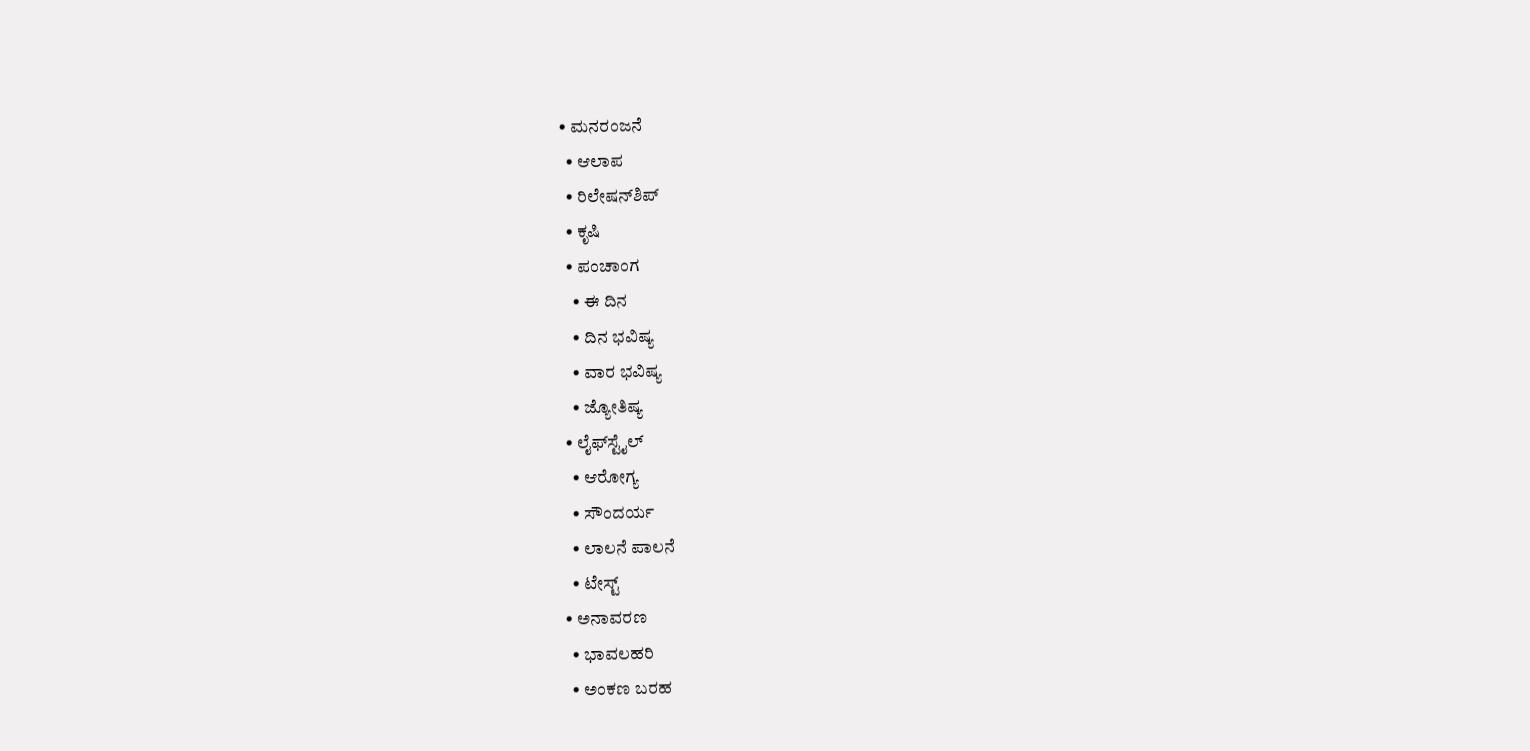• ಮನರಂಜನೆ
  • ಆಲಾಪ
  • ರಿಲೇಷನ್‌ಶಿಪ್
  • ಕೃಷಿ
  • ಪಂಚಾಂಗ
    • ಈ ದಿನ
    • ದಿನ ಭವಿಷ್ಯ
    • ವಾರ ಭವಿಷ್ಯ
    • ಜ್ಯೋತಿಷ್ಯ
  • ಲೈಫ್‌ಸ್ಟೈಲ್
    • ಆರೋಗ್ಯ
    • ಸೌಂದರ್ಯ
    • ಲಾಲನೆ ಪಾಲನೆ
    • ಟೇಸ್ಟ್
  • ಅನಾವರಣ
    • ಭಾವಲಹರಿ
    • ಅಂಕಣ ಬರಹ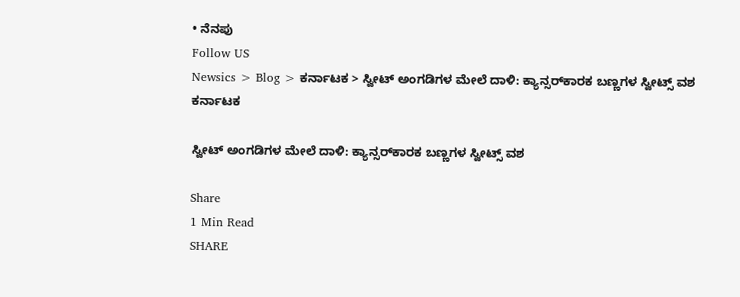• ನೆನಪು
Follow US
Newsics > Blog > ಕರ್ನಾಟಕ > ಸ್ವೀಟ್ ಅಂಗಡಿಗಳ‌ ಮೇಲೆ ದಾಳಿ: ಕ್ಯಾನ್ಸರ್‌ಕಾರಕ ಬಣ್ಣಗಳ ಸ್ವೀಟ್ಸ್ ವಶ
ಕರ್ನಾಟಕ

ಸ್ವೀಟ್ ಅಂಗಡಿಗಳ‌ ಮೇಲೆ ದಾಳಿ: ಕ್ಯಾನ್ಸರ್‌ಕಾರಕ ಬಣ್ಣಗಳ ಸ್ವೀಟ್ಸ್ ವಶ

Share
1 Min Read
SHARE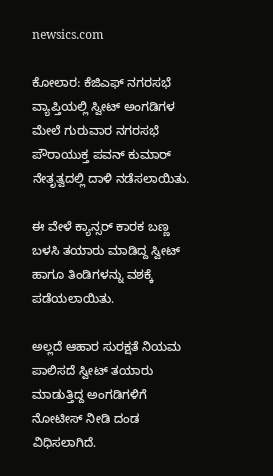newsics.com

ಕೋಲಾರ: ಕೆಜಿಎಫ್ ನಗರಸಭೆ ವ್ಯಾಪ್ತಿಯಲ್ಲಿ ಸ್ವೀಟ್ ಅಂಗಡಿಗಳ ಮೇಲೆ ಗುರುವಾರ ನಗರಸಭೆ ಪೌರಾಯುಕ್ತ ಪವನ್ ಕುಮಾರ್ ನೇತೃತ್ವದಲ್ಲಿ ದಾಳಿ ನಡೆಸಲಾಯಿತು.

ಈ ವೇಳೆ ಕ್ಯಾನ್ಸರ್ ಕಾರಕ ಬಣ್ಣ ಬಳಸಿ ತಯಾರು ಮಾಡಿದ್ದ ಸ್ವೀಟ್ ಹಾಗೂ ತಿಂಡಿಗಳನ್ನು ವಶಕ್ಕೆ ಪಡೆಯಲಾಯಿತು.

ಅಲ್ಲದೆ ಆಹಾರ ಸುರಕ್ಷತೆ ನಿಯಮ ಪಾಲಿಸದೆ ಸ್ವೀಟ್ ತಯಾರು ಮಾಡುತ್ತಿದ್ದ ಅಂಗಡಿಗಳಿಗೆ ನೋಟೀಸ್ ನೀಡಿ ದಂಡ ವಿಧಿಸಲಾಗಿದೆ.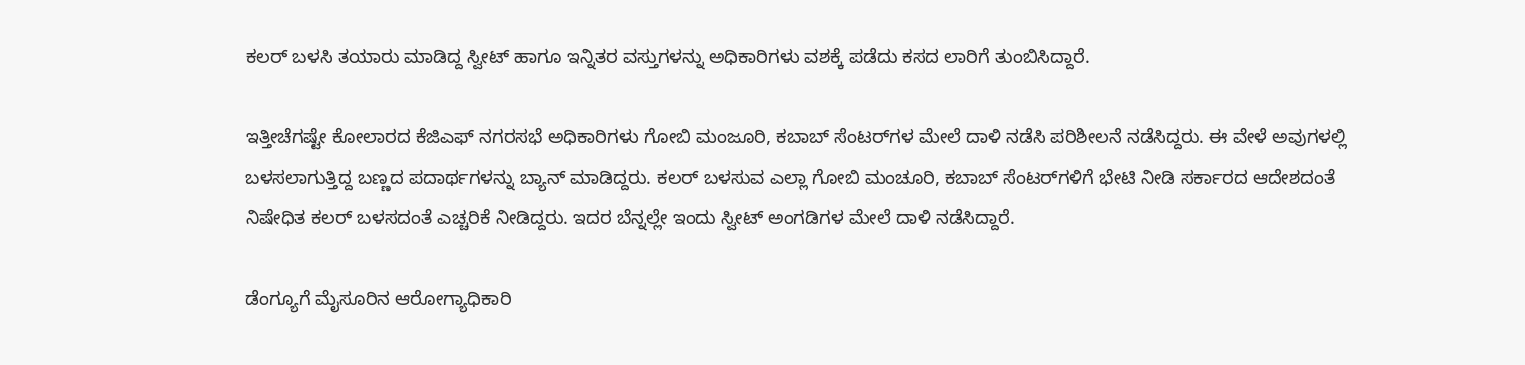ಕಲರ್ ಬಳಸಿ ತಯಾರು ಮಾಡಿದ್ದ ಸ್ವೀಟ್ ಹಾಗೂ ಇನ್ನಿತರ ವಸ್ತುಗಳನ್ನು ಅಧಿಕಾರಿಗಳು ವಶಕ್ಕೆ ಪಡೆದು ಕಸದ ಲಾರಿಗೆ ತುಂಬಿಸಿದ್ದಾರೆ.

ಇತ್ತೀಚೆಗಷ್ಟೇ ಕೋಲಾರದ ಕೆಜಿಎಫ್ ನಗರಸಭೆ ಅಧಿಕಾರಿಗಳು ಗೋಬಿ ಮಂಜೂರಿ, ಕಬಾಬ್‌ ಸೆಂಟರ್‌ಗಳ ಮೇಲೆ‌ ದಾಳಿ ನಡೆಸಿ ಪರಿಶೀಲನೆ ನಡೆಸಿದ್ದರು. ಈ ವೇಳೆ ಅವುಗಳಲ್ಲಿ ಬಳಸಲಾಗುತ್ತಿದ್ದ ಬಣ್ಣದ ಪದಾರ್ಥಗಳನ್ನು ಬ್ಯಾನ್ ಮಾಡಿದ್ದರು. ಕಲರ್‌‌ ಬಳಸುವ ಎಲ್ಲಾ ಗೋಬಿ ಮಂಚೂರಿ, ಕಬಾಬ್ ಸೆಂಟರ್‌ಗಳಿಗೆ ಭೇಟಿ ನೀಡಿ ಸರ್ಕಾರದ ಆದೇಶದಂತೆ ನಿಷೇಧಿತ ಕಲರ್ ಬಳಸದಂತೆ ಎಚ್ಚರಿಕೆ ನೀಡಿದ್ದರು. ಇದರ ಬೆನ್ನಲ್ಲೇ ಇಂದು ಸ್ವೀಟ್ ಅಂಗಡಿಗಳ ಮೇಲೆ ದಾಳಿ ನಡೆಸಿದ್ದಾರೆ.

ಡೆಂಗ್ಯೂಗೆ ಮೈಸೂರಿನ ಆರೋಗ್ಯಾಧಿಕಾರಿ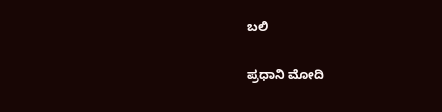ಬಲಿ

ಪ್ರಧಾನಿ‌ ಮೋದಿ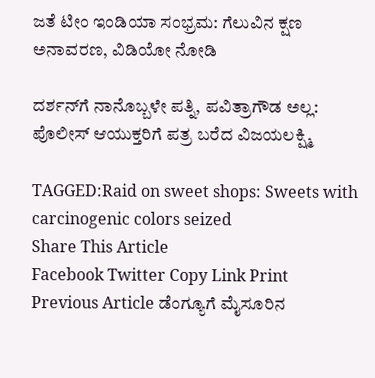ಜತೆ ಟೀಂ ಇಂಡಿಯಾ ಸಂಭ್ರಮ: ಗೆಲುವಿನ ಕ್ಷಣ ಅನಾವರಣ, ವಿಡಿಯೋ ನೋಡಿ

ದರ್ಶನ್‌ಗೆ ನಾನೊಬ್ಬಳೇ ಪತ್ನಿ, ಪವಿತ್ರಾಗೌಡ ಅಲ್ಲ: ಪೊಲೀಸ್ ಆಯುಕ್ತರಿಗೆ ಪತ್ರ ಬರೆದ ವಿಜಯಲಕ್ಷ್ಮಿ

TAGGED:Raid on sweet shops: Sweets with carcinogenic colors seized
Share This Article
Facebook Twitter Copy Link Print
Previous Article ಡೆಂಗ್ಯೂಗೆ ಮೈಸೂರಿನ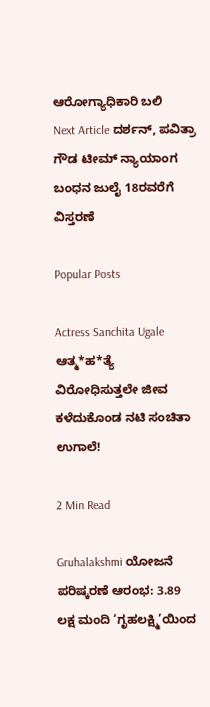ಆರೋಗ್ಯಾಧಿಕಾರಿ ಬಲಿ
Next Article ದರ್ಶನ್, ಪವಿತ್ರಾ ಗೌಡ ಟೀಮ್‌ ನ್ಯಾಯಾಂಗ ಬಂಧನ ಜುಲೈ 18ರವರೆಗೆ ವಿಸ್ತರಣೆ

Popular Posts

Actress Sanchita Ugale ಆತ್ಮ*ಹ*ತ್ಯೆ ವಿರೋಧಿಸುತ್ತಲೇ ಜೀವ ಕಳೆದುಕೊಂಡ ನಟಿ ಸಂಚಿತಾ ಉಗಾಲೆ!

2 Min Read

Gruhalakshmi ಯೋಜನೆ ಪರಿಷ್ಕರಣೆ ಆರಂಭ: 3.89 ಲಕ್ಷ ಮಂದಿ ‘ಗೃಹಲಕ್ಷ್ಮಿ’ಯಿಂದ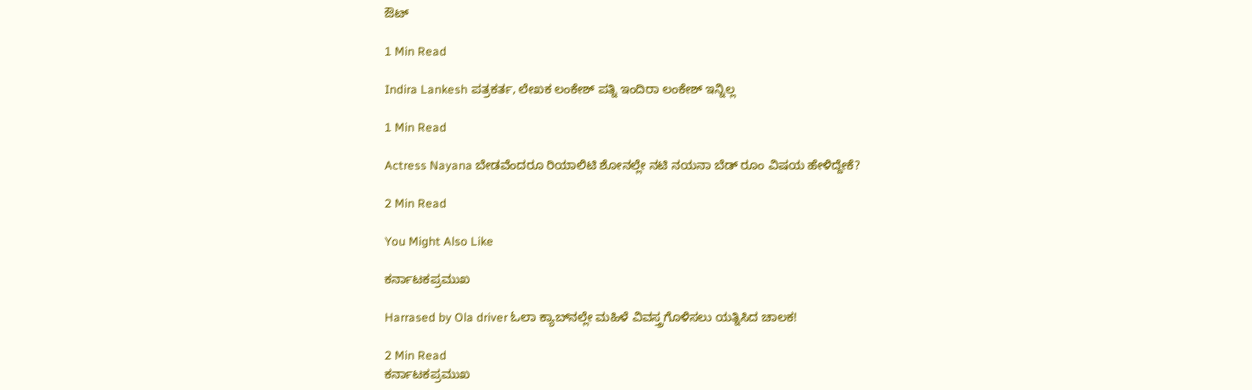ಔಟ್

1 Min Read

Indira Lankesh ಪತ್ರಕರ್ತ, ಲೇಖಕ ಲಂಕೇಶ್ ಪತ್ನಿ ಇಂದಿರಾ ಲಂಕೇಶ್ ಇನ್ನಿಲ್ಲ

1 Min Read

Actress Nayana ಬೇಡವೆಂದರೂ ರಿಯಾಲಿಟಿ ಶೋನಲ್ಲೇ ನಟಿ ನಯನಾ ಬೆಡ್ ರೂಂ ವಿಷಯ ಹೇಳಿದ್ದೇಕೆ?

2 Min Read

You Might Also Like

ಕರ್ನಾಟಕಪ್ರಮುಖ

Harrased by Ola driver ಓಲಾ ಕ್ಯಾಬ್‌ನಲ್ಲೇ ಮಹಿಳೆ ವಿವಸ್ತ್ರಗೊಳಿಸಲು ಯತ್ನಿಸಿದ ಚಾಲಕ!

2 Min Read
ಕರ್ನಾಟಕಪ್ರಮುಖ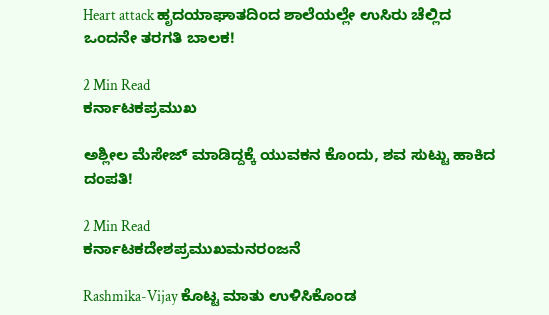Heart attack ಹೃದಯಾಘಾತದಿಂದ ಶಾಲೆಯಲ್ಲೇ ಉಸಿರು ಚೆಲ್ಲಿದ ಒಂದನೇ ತರಗತಿ ಬಾಲಕ!

2 Min Read
ಕರ್ನಾಟಕಪ್ರಮುಖ

ಅಶ್ಲೀಲ ಮೆಸೇಜ್ ಮಾಡಿದ್ದಕ್ಕೆ ಯುವಕನ ಕೊಂದು, ಶವ ಸುಟ್ಟು ಹಾಕಿದ ದಂಪತಿ!

2 Min Read
ಕರ್ನಾಟಕದೇಶಪ್ರಮುಖಮನರಂಜನೆ

Rashmika-Vijay ಕೊಟ್ಟ ಮಾತು ಉಳಿಸಿಕೊಂಡ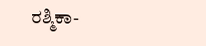ರಶ್ಮಿಕಾ-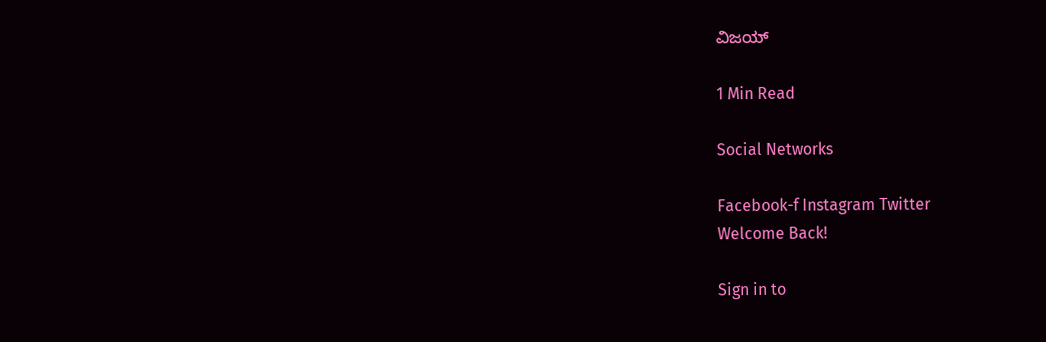ವಿಜಯ್

1 Min Read

Social Networks

Facebook-f Instagram Twitter
Welcome Back!

Sign in to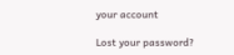your account

Lost your password?